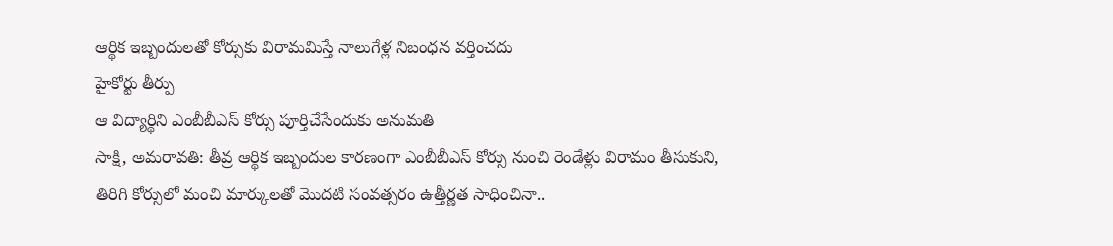ఆర్థిక ఇబ్బందులతో కోర్సుకు విరామమిస్తే నాలుగేళ్ల నిబంధన వర్తించదు
హైకోర్టు తీర్పు
ఆ విద్యార్థిని ఎంబీబీఎస్ కోర్సు పూర్తిచేసేందుకు అనుమతి
సాక్షి, అమరావతి: తీవ్ర ఆర్థిక ఇబ్బందుల కారణంగా ఎంబీబీఎస్ కోర్సు నుంచి రెండేళ్లు విరామం తీసుకుని, తిరిగి కోర్సులో మంచి మార్కులతో మొదటి సంవత్సరం ఉత్తీర్ణత సాధించినా..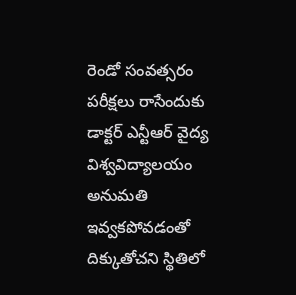రెండో సంవత్సరం పరీక్షలు రాసేందుకు డాక్టర్ ఎన్టీఆర్ వైద్య విశ్వవిద్యాలయం అనుమతి ఇవ్వకపోవడంతో దిక్కుతోచని స్థితిలో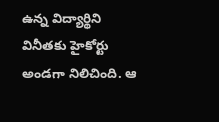ఉన్న విద్యార్థిని వినీతకు హైకోర్టు అండగా నిలిచింది. ఆ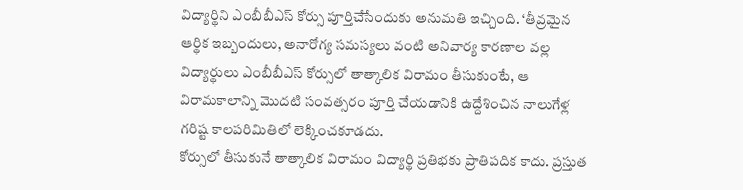విద్యార్థిని ఎంబీబీఎస్ కోర్సు పూర్తిచేసేందుకు అనుమతి ఇచ్చింది. ‘తీవ్రమైన ఆర్థిక ఇబ్బందులు, అనారోగ్య సమస్యలు వంటి అనివార్య కారణాల వల్ల విద్యార్థులు ఎంబీబీఎస్ కోర్సులో తాత్కాలిక విరామం తీసుకుంటే, ఆ విరామకాలాన్ని మొదటి సంవత్సరం పూర్తి చేయడానికి ఉద్దేశించిన నాలుగేళ్ల గరిష్ట కాలపరివిుతిలో లెక్కించకూడదు.
కోర్సులో తీసుకునే తాత్కాలిక విరామం విద్యార్థి ప్రతిభకు ప్రాతిపదిక కాదు. ప్రస్తుత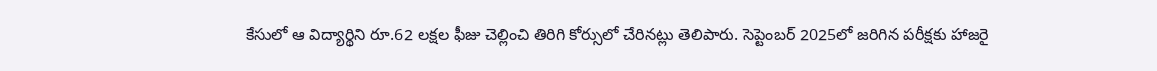కేసులో ఆ విద్యార్థిని రూ.62 లక్షల ఫీజు చెల్లించి తిరిగి కోర్సులో చేరినట్లు తెలిపారు. సెప్టెంబర్ 2025లో జరిగిన పరీక్షకు హాజరై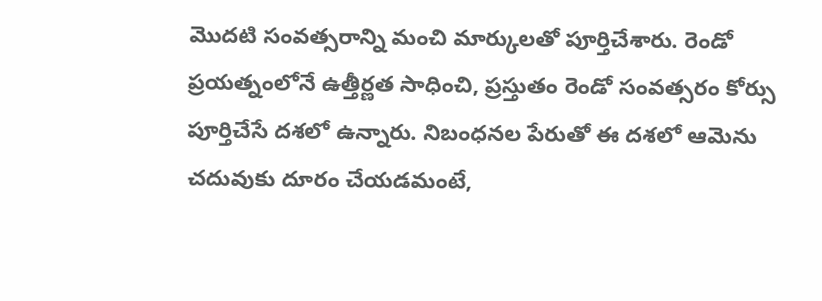మొదటి సంవత్సరాన్ని మంచి మార్కులతో పూర్తిచేశారు. రెండో ప్రయత్నంలోనే ఉత్తీర్ణత సాధించి, ప్రస్తుతం రెండో సంవత్సరం కోర్సు పూర్తిచేసే దశలో ఉన్నారు. నిబంధనల పేరుతో ఈ దశలో ఆమెను చదువుకు దూరం చేయడమంటే,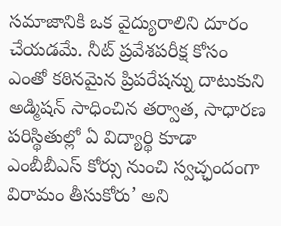సమాజానికి ఒక వైద్యురాలిని దూరం చేయడమే. నీట్ ప్రవేశపరీక్ష కోసం ఎంతో కఠినమైన ప్రిపరేషన్ను దాటుకుని అడ్మిషన్ సాధించిన తర్వాత, సాధారణ పరిస్థితుల్లో ఏ విద్యార్థి కూడా ఎంబీబీఎస్ కోర్సు నుంచి స్వచ్ఛందంగా విరామం తీసుకోరు’ అని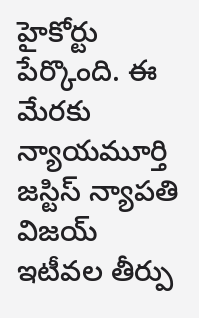హైకోర్టు పేర్కొంది. ఈ మేరకు న్యాయమూర్తి జస్టిస్ న్యాపతి విజయ్ ఇటీవల తీర్పు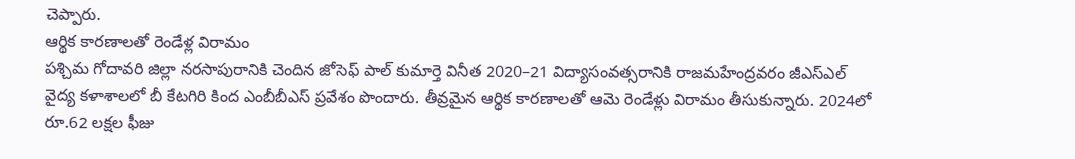చెప్పారు.
ఆర్థిక కారణాలతో రెండేళ్ల విరామం
పశ్చిమ గోదావరి జిల్లా నరసాపురానికి చెందిన జోసెఫ్ పాల్ కుమార్తె వినీత 2020–21 విద్యాసంవత్సరానికి రాజమహేంద్రవరం జీఎస్ఎల్ వైద్య కళాశాలలో బీ కేటగిరి కింద ఎంబీబీఎస్ ప్రవేశం పొందారు. తీవ్రమైన ఆర్థిక కారణాలతో ఆమె రెండేళ్లు విరామం తీసుకున్నారు. 2024లో రూ.62 లక్షల ఫీజు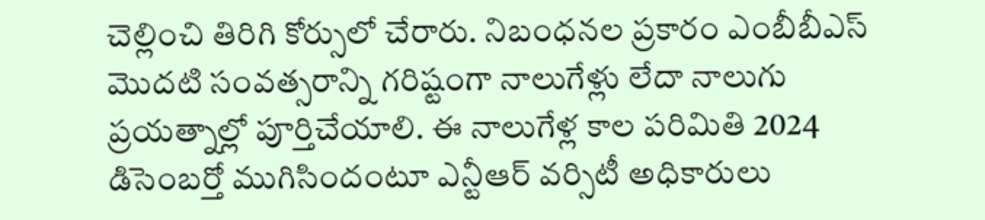చెల్లించి తిరిగి కోర్సులో చేరారు. నిబంధనల ప్రకారం ఎంబీబీఎస్ మొదటి సంవత్సరాన్ని గరిష్టంగా నాలుగేళ్లు లేదా నాలుగు ప్రయత్నాల్లో పూర్తిచేయాలి. ఈ నాలుగేళ్ల కాల పరిమితి 2024 డిసెంబర్తో ముగిసిందంటూ ఎన్టీఆర్ వర్సిటీ అధికారులు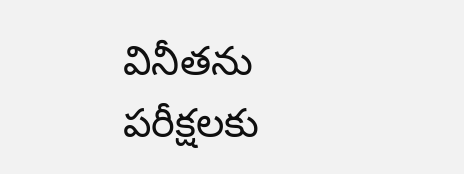వినీతను పరీక్షలకు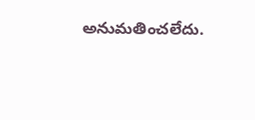అనుమతించలేదు.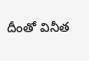దీంతో వినీత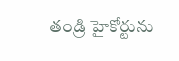తండ్రి హైకోర్టును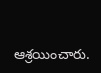ఆశ్రయించారు.